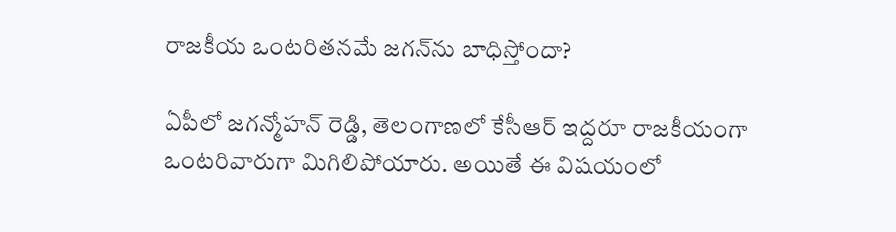రాజకీయ ఒంటరితనమే జగన్‌ను బాధిస్తోందా?

ఏపీలో జగన్మోహన్‌ రెడ్డి, తెలంగాణలో కేసీఆర్‌ ఇద్దరూ రాజకీయంగా ఒంటరివారుగా మిగిలిపోయారు. అయితే ఈ విషయంలో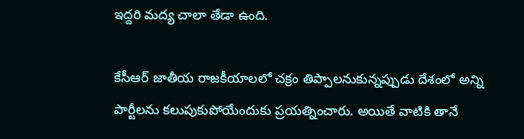ఇద్దరి మద్య చాలా తేడా ఉంది.

కేసీఆర్‌ జాతీయ రాజకీయాలలో చక్రం తిప్పాలనుకున్నప్పుడు దేశంలో అన్ని పార్టీలను కలుపుకుపోయేందుకు ప్రయత్నించారు. అయితే వాటికి తానే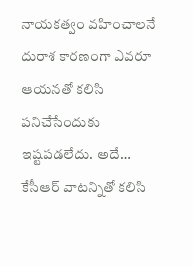నాయకత్వం వహించాలనే దురాశ కారణంగా ఎవరూ ఆయనతో కలిసి పనిచేసేందుకు ఇష్టపడలేదు. అదే… కేసీఆర్‌ వాటన్నితో కలిసి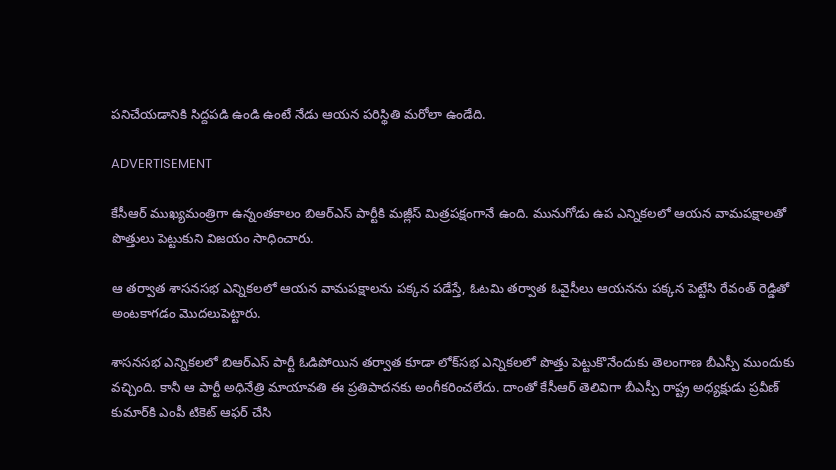పనిచేయడానికి సిద్దపడి ఉండి ఉంటే నేడు ఆయన పరిస్థితి మరోలా ఉండేది.

ADVERTISEMENT

కేసీఆర్‌ ముఖ్యమంత్రిగా ఉన్నంతకాలం బిఆర్ఎస్ పార్టీకి మజ్లీస్‌ మిత్రపక్షంగానే ఉంది. మునుగోడు ఉప ఎన్నికలలో ఆయన వామపక్షాలతో పొత్తులు పెట్టుకుని విజయం సాధించారు.

ఆ తర్వాత శాసనసభ ఎన్నికలలో ఆయన వామపక్షాలను పక్కన పడేస్తే, ఓటమి తర్వాత ఓవైసీలు ఆయనను పక్కన పెట్టేసి రేవంత్‌ రెడ్డితో అంటకాగడం మొదలుపెట్టారు.

శాసనసభ ఎన్నికలలో బిఆర్ఎస్ పార్టీ ఓడిపోయిన తర్వాత కూడా లోక్‌సభ ఎన్నికలలో పొత్తు పెట్టుకొనేందుకు తెలంగాణ బీఎస్పీ ముందుకు వచ్చింది. కానీ ఆ పార్టీ అధినేత్రి మాయావతి ఈ ప్రతిపాదనకు అంగీకరించలేదు. దాంతో కేసీఆర్‌ తెలివిగా బీఎస్పీ రాష్ట్ర అధ్యక్షుడు ప్రవీణ్ కుమార్‌కి ఎంపీ టికెట్‌ ఆఫర్ చేసి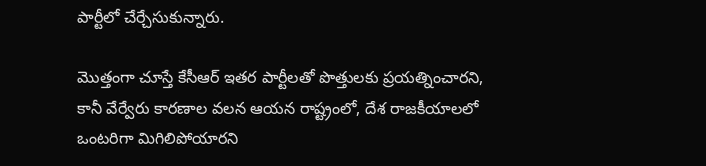పార్టీలో చేర్చేసుకున్నారు.

మొత్తంగా చూస్తే కేసీఆర్‌ ఇతర పార్టీలతో పొత్తులకు ప్రయత్నించారని, కానీ వేర్వేరు కారణాల వలన ఆయన రాష్ట్రంలో, దేశ రాజకీయాలలో ఒంటరిగా మిగిలిపోయారని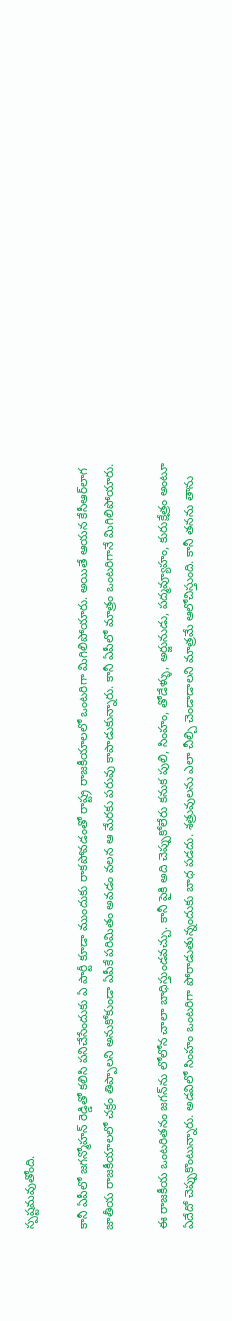స్పష్టమవుతోంది.

కానీ ఏపీలో జగన్మోహన్‌ రెడ్డితో కలిసి పనిచేసేందుకు ఏ పార్టీ కూడా ముందుకు రాకపోవడంతో రాష్ట్ర రాజకీయాలలో ఒంటరిగా మిగిలిపోయారు. అయితే ఆయన కేసీఆర్‌లాగ జాతీయ రాజకీయాలలో చక్రం తిప్పాలని అనుకోకుండా ఏపీకే పరిమితం అవడం వలన ఆ మేరకు పరువు కాపాడుకున్నారు. కానీ ఏపీలో మాత్రం ఒంటరిగానే మిగిలిపోయారు.

ఈ రాజకీయ ఒంటరితనం జగన్‌ను లోలోన చాలా బాధిస్తుండవచ్చు. కానీ పైకి అది చెప్పుకోలేరు కనుక పులి, సింహం, తోడేళ్ళు, అర్జునుడు, పద్మవ్యూహం, కురుక్షేత్రం అంటూ ఏదేదో చెప్పుకొంటున్నారు. అడవిలో సింహం ఒంటరిగా పోరాడుతున్నందుకు బాధ పడదు. శత్రువులను ఎలా చీల్చి చెండాడాలని మాత్రమే ఆలోచిస్తుంది. కానీ తనను తాను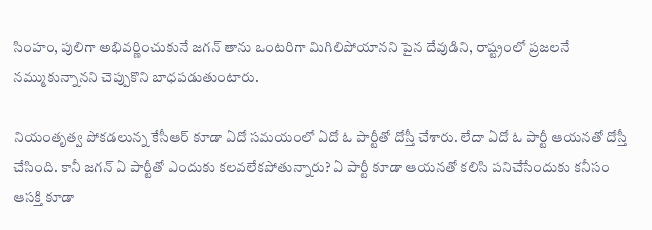సింహం, పులిగా అభివర్ణించుకునే జగన్‌ తాను ఒంటరిగా మిగిలిపోయానని పైన దేవుడిని, రాష్ట్రంలో ప్రజలనే నమ్ముకున్నానని చెప్పుకొని బాధపడుతుంటారు.

నియంతృత్వ పోకడలున్న కేసీఆర్‌ కూడా ఏదో సమయంలో ఏదో ఓ పార్టీతో దోస్తీ చేశారు. లేదా ఏదో ఓ పార్టీ ఆయనతో దోస్తీ చేసింది. కానీ జగన్‌ ఏ పార్టీతో ఎందుకు కలవలేకపోతున్నారు? ఏ పార్టీ కూడా ఆయనతో కలిసి పనిచేసేందుకు కనీసం ఆసక్తి కూడా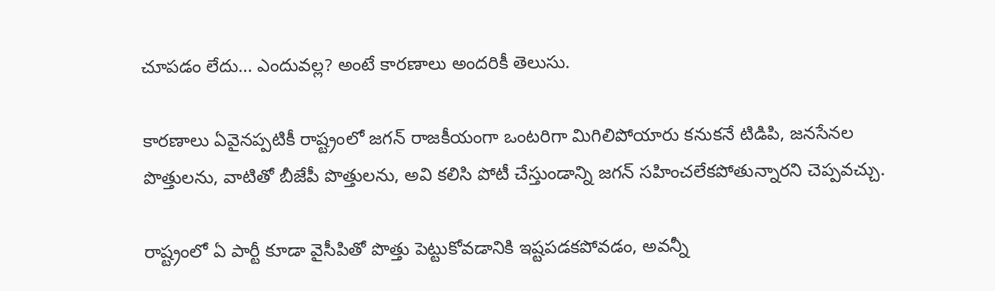చూపడం లేదు… ఎందువల్ల? అంటే కారణాలు అందరికీ తెలుసు.

కారణాలు ఏవైనప్పటికీ రాష్ట్రంలో జగన్‌ రాజకీయంగా ఒంటరిగా మిగిలిపోయారు కనుకనే టిడిపి, జనసేనల పొత్తులను, వాటితో బీజేపీ పొత్తులను, అవి కలిసి పోటీ చేస్తుండాన్ని జగన్‌ సహించలేకపోతున్నారని చెప్పవచ్చు.

రాష్ట్రంలో ఏ పార్టీ కూడా వైసీపితో పొత్తు పెట్టుకోవడానికి ఇష్టపడకపోవడం, అవన్నీ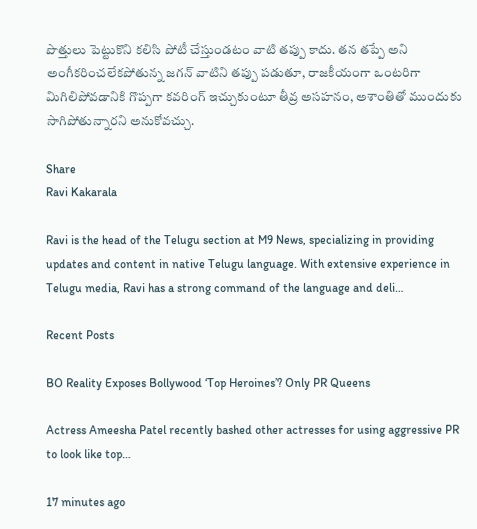పొత్తులు పెట్టుకొని కలిసి పోటీ చేస్తుండటం వాటి తప్పు కాదు. తన తప్పే అని అంగీకరించలేకపోతున్న జగన్‌ వాటిని తప్పు పడుతూ, రాజకీయంగా ఒంటరిగా మిగిలిపోవడానికి గొప్పగా కవరింగ్ ఇచ్చుకుంటూ తీవ్ర అసహనం, అశాంతితో ముందుకు సాగిపోతున్నారని అనుకోవచ్చు.

Share
Ravi Kakarala

Ravi is the head of the Telugu section at M9 News, specializing in providing updates and content in native Telugu language. With extensive experience in Telugu media, Ravi has a strong command of the language and deli…

Recent Posts

BO Reality Exposes Bollywood ‘Top Heroines’? Only PR Queens

Actress Ameesha Patel recently bashed other actresses for using aggressive PR to look like top…

17 minutes ago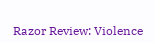Razor Review: Violence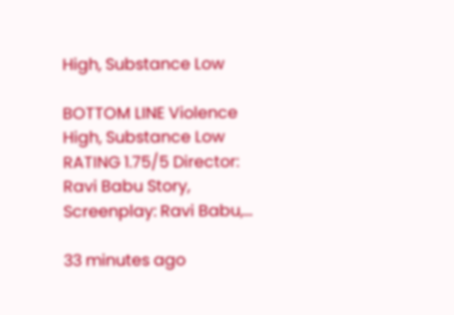High, Substance Low

BOTTOM LINE Violence High, Substance Low RATING 1.75/5 Director: Ravi Babu Story, Screenplay: Ravi Babu,…

33 minutes ago